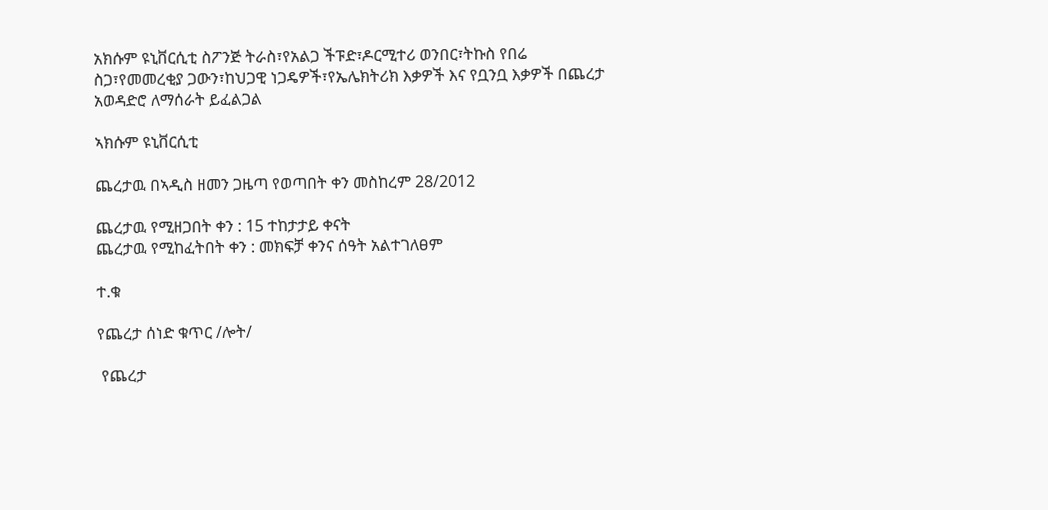አክሱም ዩኒቨርሲቲ ስፖንጅ ትራስ፣የአልጋ ችፑድ፣ዶርሚተሪ ወንበር፣ትኩስ የበሬ ስጋ፣የመመረቂያ ጋውን፣ከህጋዊ ነጋዴዎች፣የኤሌክትሪክ እቃዎች እና የቧንቧ እቃዎች በጨረታ አወዳድሮ ለማሰራት ይፈልጋል

ኣክሱም ዩኒቨርሲቲ

ጨረታዉ በኣዲስ ዘመን ጋዜጣ የወጣበት ቀን መስከረም 28/2012

ጨረታዉ የሚዘጋበት ቀን : 15 ተከታታይ ቀናት
ጨረታዉ የሚከፈትበት ቀን : መክፍቻ ቀንና ሰዓት አልተገለፀም

ተ.ቁ

የጨረታ ሰነድ ቁጥር /ሎት/

 የጨረታ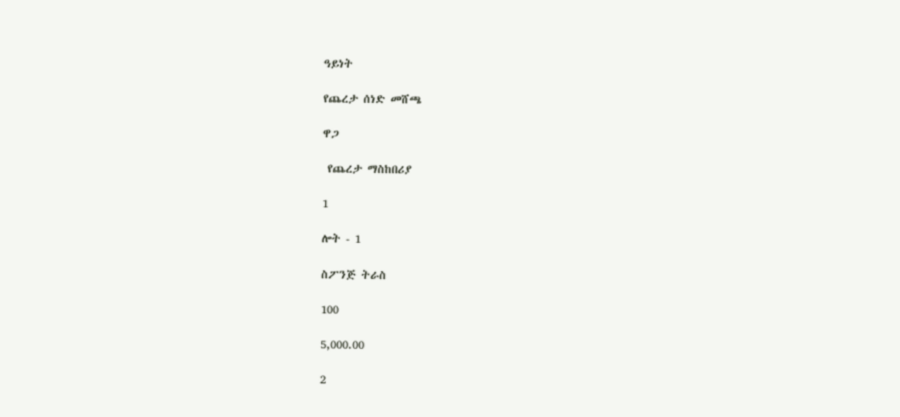ዓይነት

የጨረታ ሰነድ መሸጫ

ዋጋ

 የጨረታ ማስከበሪያ

1

ሎት - 1

ስፖንጅ ትራስ

100

5,000.00

2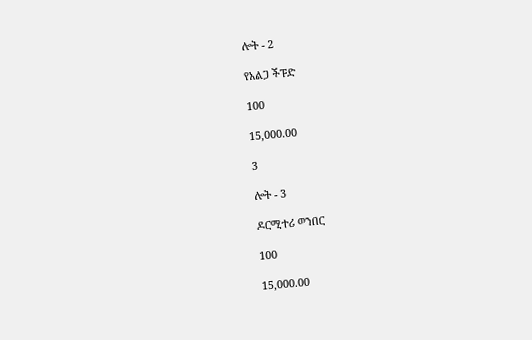ሎት - 2

የአልጋ ችፑድ

100

15,000.00

3

ሎት - 3

ዶርሚተሪ ወንበር

100

15,000.00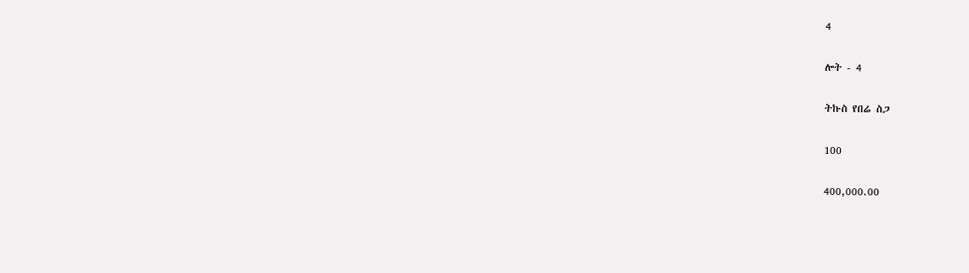4

ሎት - 4

ትኩስ የበሬ ስጋ

100

400,000.00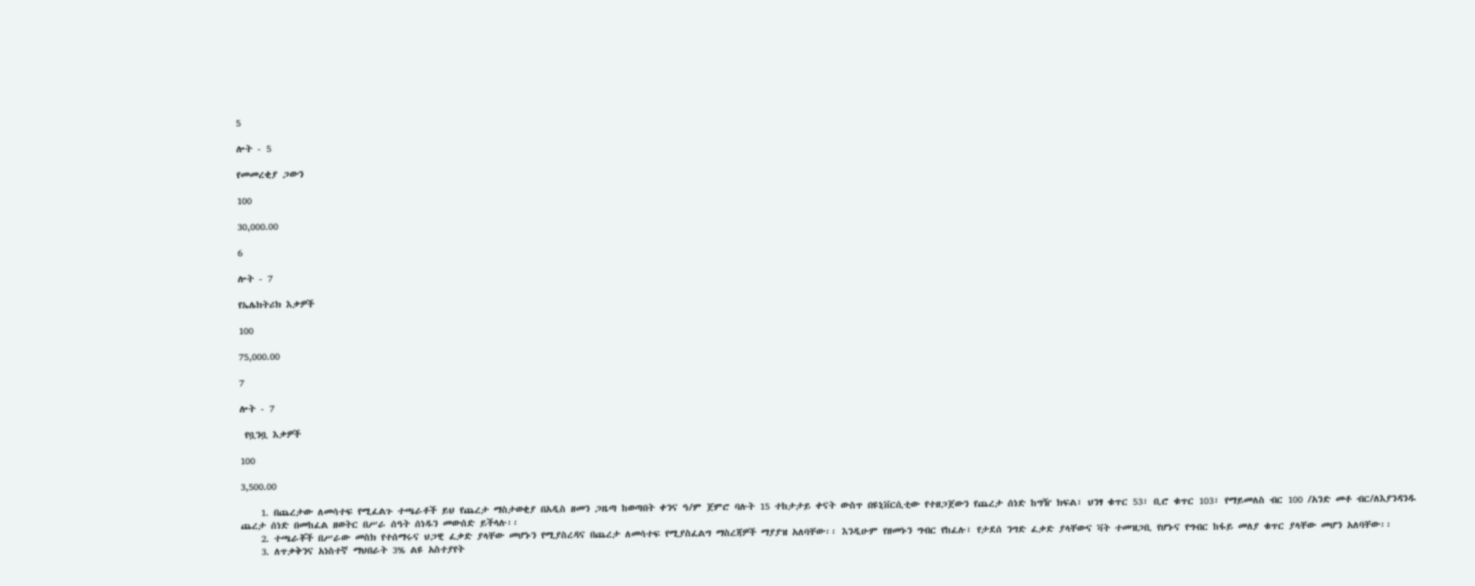5

ሎት - 5

የመመረቂያ ጋውን

100

30,000.00

6

ሎት - 7

የኤሌክትሪክ እቃዎች

100

75,000.00

7

ሎት - 7

 የቧንቧ እቃዎች

100

3,500.00

    1. በጨረታው ለመሳተፍ የሚፈልጉ ተጫራቶች ይህ የጨረታ ማስታወቂያ በአዲስ ዘመን ጋዜጣ ከወጣበት ቀንና ዓ/ም ጀምሮ ባሉት 15 ተከታታይ ቀናት ውስጥ በዩኒቨርሲቲው የተዘጋጀውን የጨረታ ሰነድ ከግዥ ክፍል፣ ህንፃ ቁጥር 53፣ ቢሮ ቁጥር 103፣ የማይመለስ ብር 100 /አንድ መቶ ብር/ለእያንዳንዱ ጨረታ ሰነድ በመከፈል ዘወትር በሥራ ሰዓት ሰነዱን መውሰድ ይችላሉ፡፡
    2. ተጫራቾች በሥራው መስክ የተሰማሩና ህጋዊ ፈቃድ ያላቸው መሆኑን የሚያስረዳና በጨረታ ለመሳተፍ የሚያስፈልግ ማስረጃዎች ማያያዝ አለባቸው፡፡ እንዲሁም የዘመኑን ግብር የከፈሉ፣ የታደሰ ንግድ ፈቃድ ያላቸውና ቫት ተመዝጋቢ የሆኑና የግብር ከፋይ መለያ ቁጥር ያላቸው መሆን አለባቸው፡፡
    3. ለጥቃቅንና አነስተኛ ማህበራት 3% ልዩ አስተያየት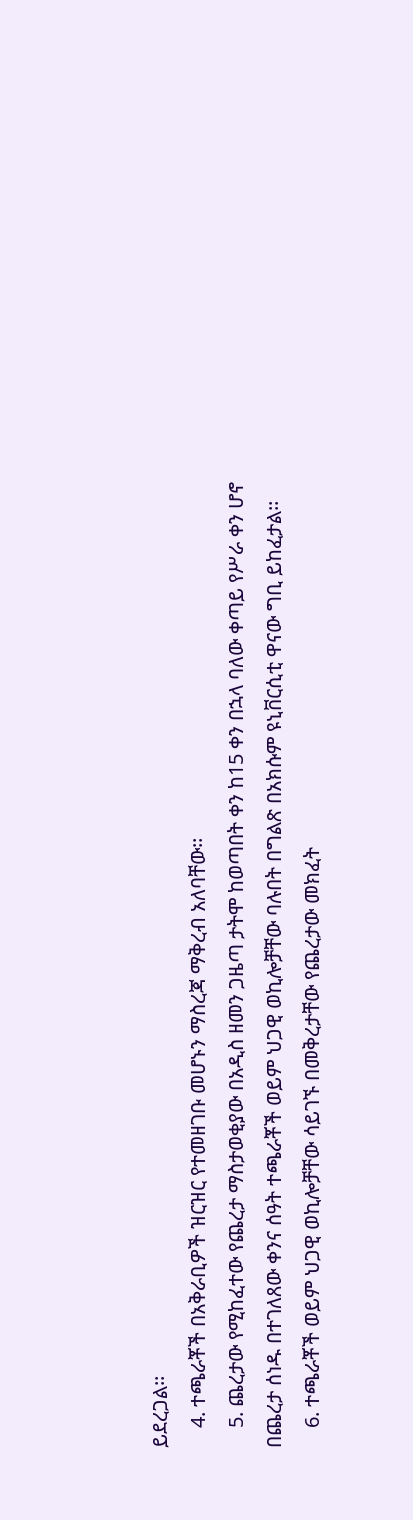ይደረጋል፡፡
    4. ተጫራቾች በአቅራቢዎች ዝርዝር የተመዘገቡ መሆኑን ማስረጃ ማቅረብ አለባቸው፡፡
    5. ጨረታው የሚከፈተው የጨረታ ማስታወቂያው በአዲስ ዘመን ጋዜጣ ታትሞ ከወጣበት ቀን ከ15 ቀን በኋላ ባለው ቀጣይ የሥራ ቀን ሆኖ በጨረታ ሰነዱ በተገለጸው ቀንና ሰዓት ተጫራቾች ወይም ህጋዊ ወኪሎቻቸው ባሉበት በግልጽ በአክሱም ዩኒቨርሲቲ ዋናው ግቢ ይከፈታል፡፡
    6. ተጫራቾች ወይም ህጋዊ ወኪሎቻቸው ሳይገኙ በመቅረታቸው የጨረታው መክፈት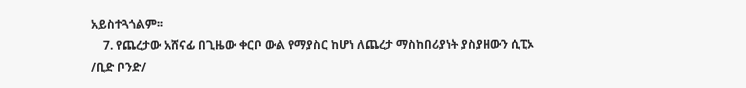አይስተጓጎልም፡፡
    7. የጨረታው አሸናፊ በጊዜው ቀርቦ ውል የማያስር ከሆነ ለጨረታ ማስከበሪያነት ያስያዘውን ሲፒኦ /ቢድ ቦንድ/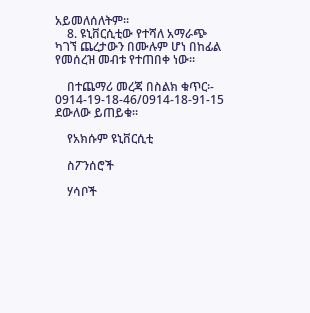አይመለሰለትም፡፡
    8. ዩኒቨርሲቲው የተሻለ አማራጭ ካገኘ ጨረታውን በሙሉም ሆነ በከፊል የመሰረዝ መብቱ የተጠበቀ ነው፡፡

    በተጨማሪ መረጃ በስልክ ቁጥር፡- 0914-19-18-46/0914-18-91-15 ደውለው ይጠይቁ፡፡

    የአክሱም ዩኒቨርሲቲ

    ስፖንሰሮች

    ሃሳቦች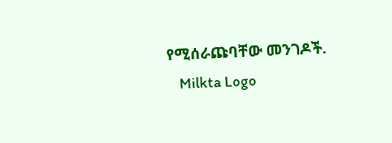የሚሰራጩባቸው መንገዶች.
    Milkta Logo